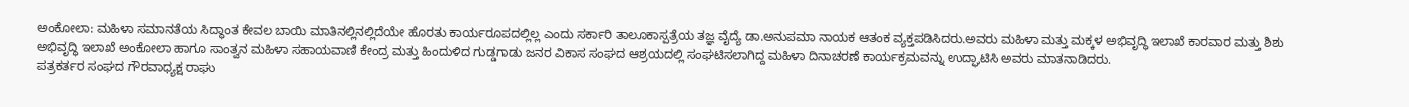ಅಂಕೋಲಾ: ಮಹಿಳಾ ಸಮಾನತೆಯ ಸಿದ್ಧಾಂತ ಕೇವಲ ಬಾಯಿ ಮಾತಿನಲ್ಲಿನಲ್ಲಿದೆಯೇ ಹೊರತು ಕಾರ್ಯರೂಪದಲ್ಲಿಲ್ಲ ಎಂದು ಸರ್ಕಾರಿ ತಾಲೂಕಾಸ್ಪತ್ರೆಯ ತಜ್ಞ ವೈದ್ಯೆ ಡಾ.ಅನುಪಮಾ ನಾಯಕ ಆತಂಕ ವ್ಯಕ್ತಪಡಿಸಿದರು.ಅವರು ಮಹಿಳಾ ಮತ್ತು ಮಕ್ಕಳ ಅಭಿವೃದ್ಧಿ ಇಲಾಖೆ ಕಾರವಾರ ಮತ್ತು ಶಿಶು ಅಭಿವೃದ್ಧಿ ಇಲಾಖೆ ಅಂಕೋಲಾ ಹಾಗೂ ಸಾಂತ್ವನ ಮಹಿಳಾ ಸಹಾಯವಾಣಿ ಕೇಂದ್ರ ಮತ್ತು ಹಿಂದುಳಿದ ಗುಡ್ಡಗಾಡು ಜನರ ವಿಕಾಸ ಸಂಘದ ಆಶ್ರಯದಲ್ಲಿ ಸಂಘಟಿಸಲಾಗಿದ್ದ ಮಹಿಳಾ ದಿನಾಚರಣೆ ಕಾರ್ಯಕ್ರಮವನ್ನು ಉದ್ಘಾಟಿಸಿ ಅವರು ಮಾತನಾಡಿದರು.
ಪತ್ರಕರ್ತರ ಸಂಘದ ಗೌರವಾಧ್ಯಕ್ಷ ರಾಘು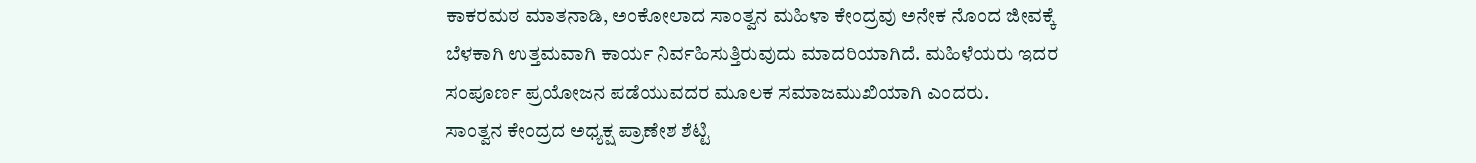ಕಾಕರಮಠ ಮಾತನಾಡಿ, ಅಂಕೋಲಾದ ಸಾಂತ್ವನ ಮಹಿಳಾ ಕೇಂದ್ರವು ಅನೇಕ ನೊಂದ ಜೀವಕ್ಕೆ ಬೆಳಕಾಗಿ ಉತ್ತಮವಾಗಿ ಕಾರ್ಯ ನಿರ್ವಹಿಸುತ್ತಿರುವುದು ಮಾದರಿಯಾಗಿದೆ. ಮಹಿಳೆಯರು ಇದರ ಸಂಪೂರ್ಣ ಪ್ರಯೋಜನ ಪಡೆಯುವದರ ಮೂಲಕ ಸಮಾಜಮುಖಿಯಾಗಿ ಎಂದರು.
ಸಾಂತ್ವನ ಕೇಂದ್ರದ ಅಧ್ಯಕ್ಷ ಪ್ರಾಣೇಶ ಶೆಟ್ಟಿ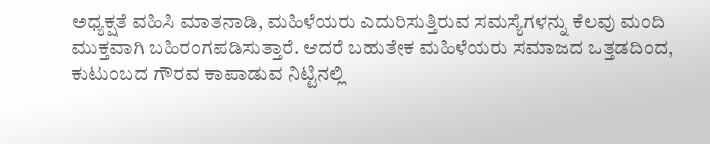ಅಧ್ಯಕ್ಷತೆ ವಹಿಸಿ ಮಾತನಾಡಿ, ಮಹಿಳೆಯರು ಎದುರಿಸುತ್ತಿರುವ ಸಮಸ್ಯೆಗಳನ್ನು ಕೆಲವು ಮಂದಿ ಮುಕ್ತವಾಗಿ ಬಹಿರಂಗಪಡಿಸುತ್ತಾರೆ. ಆದರೆ ಬಹುತೇಕ ಮಹಿಳೆಯರು ಸಮಾಜದ ಒತ್ತಡದಿಂದ, ಕುಟುಂಬದ ಗೌರವ ಕಾಪಾಡುವ ನಿಟ್ಟಿನಲ್ಲಿ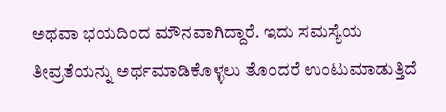ಅಥವಾ ಭಯದಿಂದ ಮೌನವಾಗಿದ್ದಾರೆ. ಇದು ಸಮಸ್ಯೆಯ ತೀವ್ರತೆಯನ್ನು ಅರ್ಥಮಾಡಿಕೊಳ್ಳಲು ತೊಂದರೆ ಉಂಟುಮಾಡುತ್ತಿದೆ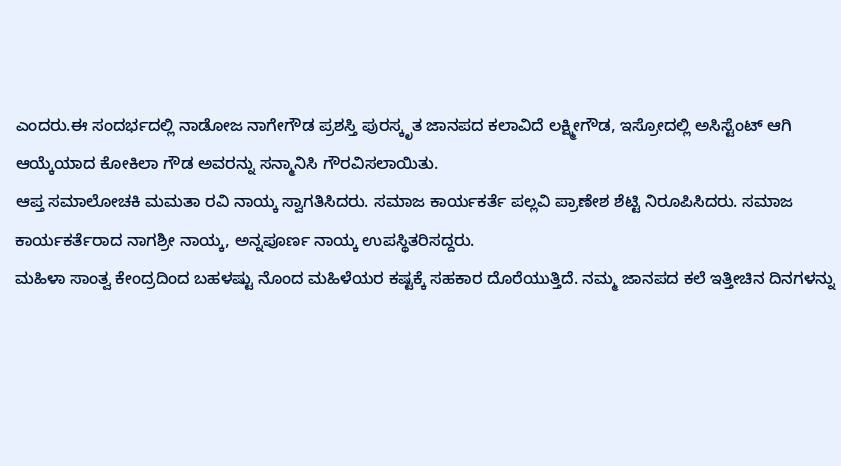ಎಂದರು.ಈ ಸಂದರ್ಭದಲ್ಲಿ ನಾಡೋಜ ನಾಗೇಗೌಡ ಪ್ರಶಸ್ತಿ ಪುರಸ್ಕೃತ ಜಾನಪದ ಕಲಾವಿದೆ ಲಕ್ಷ್ಮೀಗೌಡ, ಇಸ್ರೋದಲ್ಲಿ ಅಸಿಸ್ಟೆಂಟ್ ಆಗಿ ಆಯ್ಕೆಯಾದ ಕೋಕಿಲಾ ಗೌಡ ಅವರನ್ನು ಸನ್ಮಾನಿಸಿ ಗೌರವಿಸಲಾಯಿತು.
ಆಪ್ತ ಸಮಾಲೋಚಕಿ ಮಮತಾ ರವಿ ನಾಯ್ಕ ಸ್ವಾಗತಿಸಿದರು. ಸಮಾಜ ಕಾರ್ಯಕರ್ತೆ ಪಲ್ಲವಿ ಪ್ರಾಣೇಶ ಶೆಟ್ಟಿ ನಿರೂಪಿಸಿದರು. ಸಮಾಜ ಕಾರ್ಯಕರ್ತೆರಾದ ನಾಗಶ್ರೀ ನಾಯ್ಕ, ಅನ್ನಪೂರ್ಣ ನಾಯ್ಕ ಉಪಸ್ಥಿತರಿಸದ್ದರು.
ಮಹಿಳಾ ಸಾಂತ್ವ ಕೇಂದ್ರದಿಂದ ಬಹಳಷ್ಟು ನೊಂದ ಮಹಿಳೆಯರ ಕಷ್ಟಕ್ಕೆ ಸಹಕಾರ ದೊರೆಯುತ್ತಿದೆ. ನಮ್ಮ ಜಾನಪದ ಕಲೆ ಇತ್ತೀಚಿನ ದಿನಗಳನ್ನು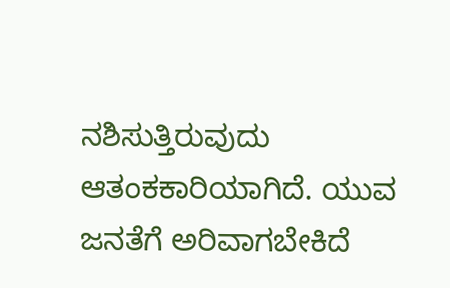ನಶಿಸುತ್ತಿರುವುದು ಆತಂಕಕಾರಿಯಾಗಿದೆ. ಯುವ ಜನತೆಗೆ ಅರಿವಾಗಬೇಕಿದೆ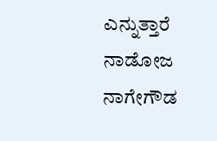ಎನ್ನುತ್ತಾರೆ ನಾಡೋಜ ನಾಗೇಗೌಡ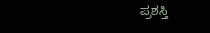ಪ್ರಶಸ್ತಿ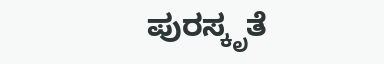ಪುರಸ್ಕೃತೆ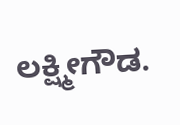ಲಕ್ಷ್ಮೀಗೌಡ.